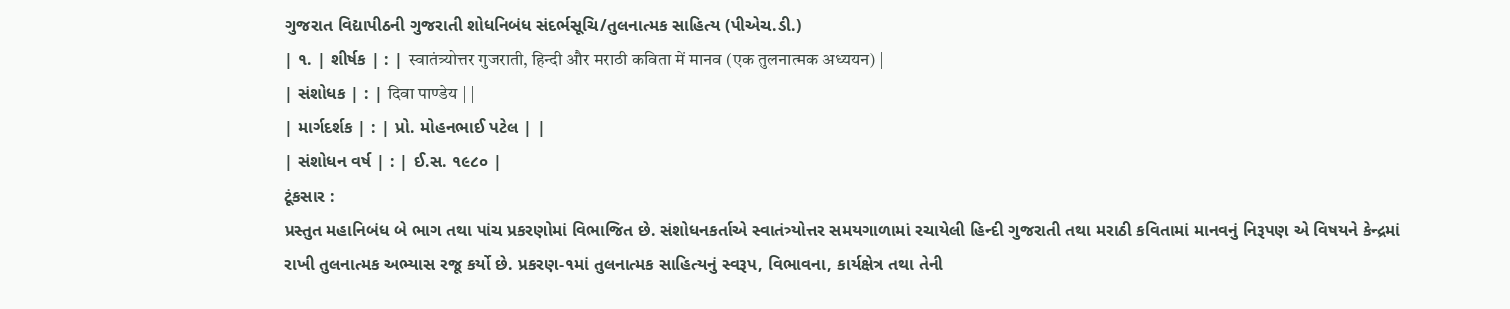ગુજરાત વિદ્યાપીઠની ગુજરાતી શોધનિબંધ સંદર્ભસૂચિ/તુલનાત્મક સાહિત્ય (પીએચ.ડી.)
| ૧. | શીર્ષક | : | स्वातंत्र्योत्तर गुजराती, हिन्दी और मराठी कविता में मानव (एक तुलनात्मक अध्ययन) |
| સંશોધક | : | दिवा पाण्डेय | |
| માર્ગદર્શક | : | પ્રો. મોહનભાઈ પટેલ | |
| સંશોધન વર્ષ | : | ઈ.સ. ૧૯૮૦ |
ટૂંકસાર :
પ્રસ્તુત મહાનિબંધ બે ભાગ તથા પાંચ પ્રકરણોમાં વિભાજિત છે. સંશોધનકર્તાએ સ્વાતંત્ર્યોત્તર સમયગાળામાં રચાયેલી હિન્દી ગુજરાતી તથા મરાઠી કવિતામાં માનવનું નિરૂપણ એ વિષયને કેન્દ્રમાં રાખી તુલનાત્મક અભ્યાસ રજૂ કર્યો છે. પ્રકરણ-૧માં તુલનાત્મક સાહિત્યનું સ્વરૂપ, વિભાવના, કાર્યક્ષેત્ર તથા તેની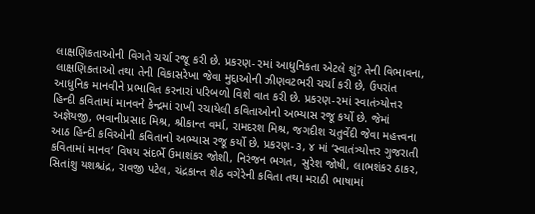લાક્ષણિકતાઓની વિગતે ચર્ચા રજૂ કરી છે. પ્રકરણ-૨માં આધુનિકતા એટલે શું? તેની વિભાવના, લાક્ષણિકતાઓ તથા તેની વિકાસરેખા જેવા મુદ્દાઓની ઝીણવટભરી ચર્ચા કરી છે, ઉપરાંત આધુનિક માનવીને પ્રભાવિત કરનારાં પરિબળો વિશે વાત કરી છે. પ્રકરણ-૨માં સ્વાતંત્ર્યોત્તર હિન્દી કવિતામાં માનવને કેન્દ્રમાં રાખી રચાયેલી કવિતાઓનો અભ્યાસ રજૂ કર્યો છે. જેમાં અજ્ઞેયજી, ભવાનીપ્રસાદ મિશ્ર, શ્રીકાન્ત વર્મા, રામદરશ મિશ્ર, જગદીશ ચતુર્વેદી જેવા મહત્ત્વના આઠ હિન્દી કવિઓની કવિતાનો અભ્યાસ રજૂ કર્યો છે. પ્રકરણ-૩, ૪ માં ‘સ્વાતંત્ર્યોત્તર ગુજરાતી કવિતામાં માનવ’ વિષય સંદર્ભે ઉમાશંકર જોશી, નિરંજન ભગત, સુરેશ જોષી, લાભશંકર ઠાકર, સિતાંશુ યશશ્ચંદ્ર, રાવજી પટેલ, ચંદ્રકાન્ત શેઠ વગેરેની કવિતા તથા મરાઠી ભાષામાં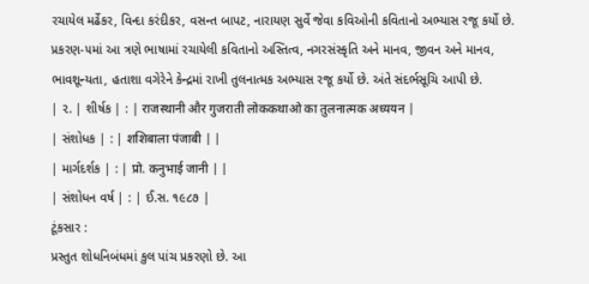રચાયેલ મર્ઢેકર, વિન્દા કરંદીકર, વસન્ત બાપટ, નારાયણ સુર્વે જેવા કવિઓની કવિતાનો અભ્યાસ રજૂ કર્યો છે. પ્રકરણ-૫માં આ ત્રણે ભાષામાં રચાયેલી કવિતાનો અસ્તિત્વ, નગરસંસ્કૃતિ અને માનવ, જીવન અને માનવ, ભાવશૂન્યતા, હતાશા વગેરેને કેન્દ્રમાં રાખી તુલનાત્મક અભ્યાસ રજૂ કર્યો છે. અંતે સંદર્ભસૂચિ આપી છે.
| ૨. | શીર્ષક | : | राजस्थानी और गुजराती लोककथाओ का तुलनात्मक अध्ययन |
| સંશોધક | : | शशिबाला पंजाबी | |
| માર્ગદર્શક | : | प्रो. कनुभाई जानी | |
| સંશોધન વર્ષ | : | ઈ.સ. ૧૯૮૭ |
ટૂંકસાર :
પ્રસ્તુત શોધનિબંધમાં કુલ પાંચ પ્રકરણો છે. આ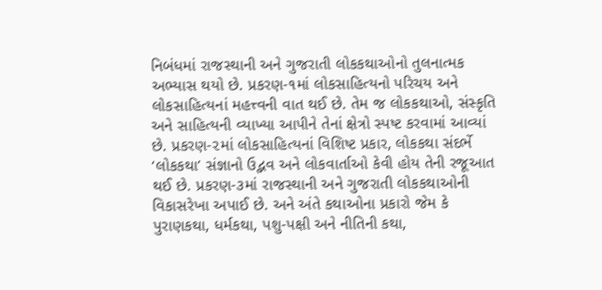નિબંધમાં રાજસ્થાની અને ગુજરાતી લોકકથાઓનો તુલનાત્મક અભ્યાસ થયો છે. પ્રકરણ-૧માં લોકસાહિત્યનો પરિચય અને લોકસાહિત્યનાં મહત્ત્વની વાત થઈ છે. તેમ જ લોકકથાઓ, સંસ્કૃતિ અને સાહિત્યની વ્યાખ્યા આપીને તેનાં ક્ષેત્રો સ્પષ્ટ કરવામાં આવ્યાં છે. પ્રકરણ-૨માં લોકસાહિત્યનાં વિશિષ્ટ પ્રકાર, લોકકથા સંદર્ભે ‘લોકકથા’ સંજ્ઞાનો ઉદ્ભવ અને લોકવાર્તાઓ કેવી હોય તેની રજૂઆત થઈ છે. પ્રકરણ-૩માં રાજસ્થાની અને ગુજરાતી લોકકથાઓની વિકાસરેખા અપાઈ છે. અને અંતે કથાઓના પ્રકારો જેમ કે પુરાણકથા, ધર્મકથા, પશુ-પક્ષી અને નીતિની કથા,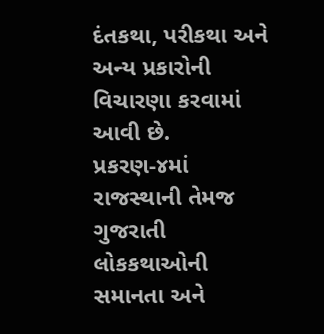દંતકથા, પરીકથા અને અન્ય પ્રકારોની વિચારણા કરવામાં આવી છે. પ્રકરણ-૪માં રાજસ્થાની તેમજ ગુજરાતી લોકકથાઓની સમાનતા અને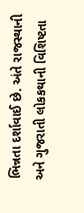ભિન્નતા દર્શાવાઈ છે. અંતે રાજસ્થાની અને ગુજરાતી લોકકથાની વિશિષ્ટતા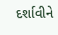દર્શાવીને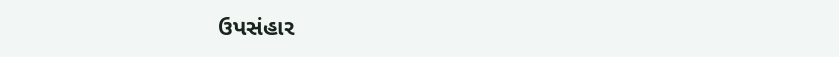ઉપસંહાર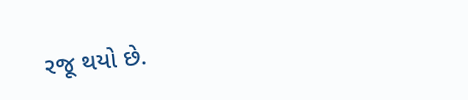રજૂ થયો છે.